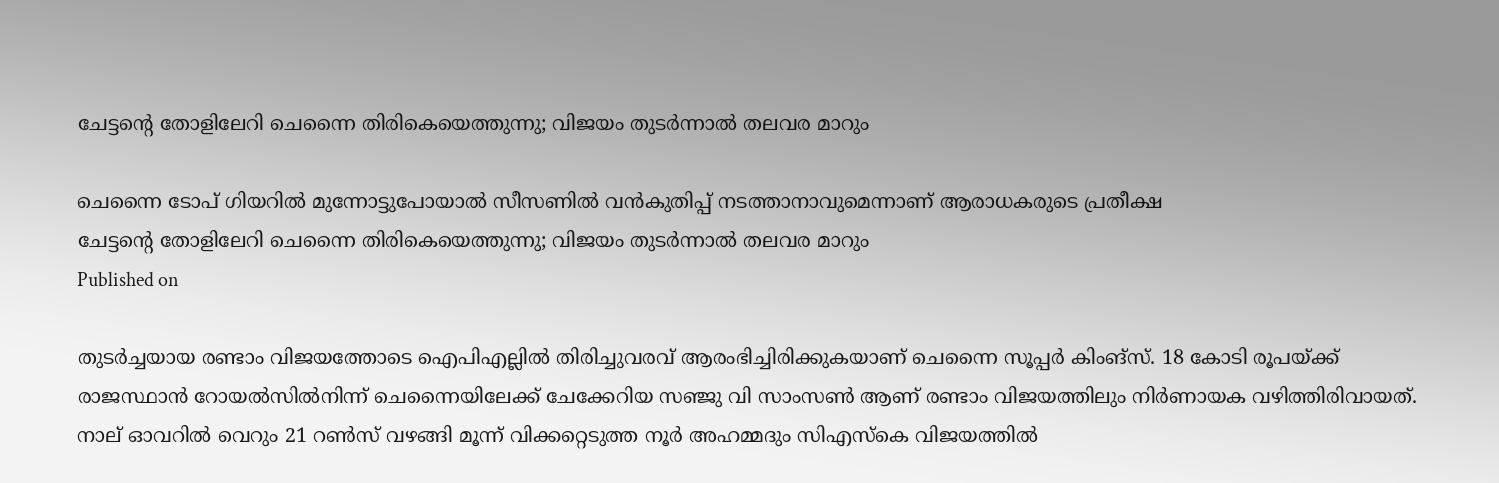ചേട്ടന്റെ തോളിലേറി ചെന്നൈ തിരികെയെത്തുന്നു; വിജയം തുടര്‍ന്നാല്‍ തലവര മാറും

ചെന്നൈ ടോപ് ഗിയറില്‍ മുന്നോട്ടുപോയാല്‍ സീസണില്‍ വന്‍കുതിപ്പ് നടത്താനാവുമെന്നാണ് ആരാധകരുടെ പ്രതീക്ഷ
ചേട്ടന്റെ തോളിലേറി ചെന്നൈ തിരികെയെത്തുന്നു; വിജയം തുടര്‍ന്നാല്‍ തലവര മാറും
Published on

തുടര്‍ച്ചയായ രണ്ടാം വിജയത്തോടെ ഐപിഎല്ലില്‍ തിരിച്ചുവരവ് ആരംഭിച്ചിരിക്കുകയാണ് ചെന്നൈ സൂപ്പര്‍ കിംങ്‌സ്. 18 കോടി രൂപയ്ക്ക് രാജസ്ഥാന്‍ റോയല്‍സില്‍നിന്ന് ചെന്നൈയിലേക്ക് ചേക്കേറിയ സഞ്ജു വി സാംസണ്‍ ആണ് രണ്ടാം വിജയത്തിലും നിര്‍ണായക വഴിത്തിരിവായത്. നാല് ഓവറില്‍ വെറും 21 റണ്‍സ് വഴങ്ങി മൂന്ന് വിക്കറ്റെടുത്ത നൂര്‍ അഹമ്മദും സിഎസ്‌കെ വിജയത്തില്‍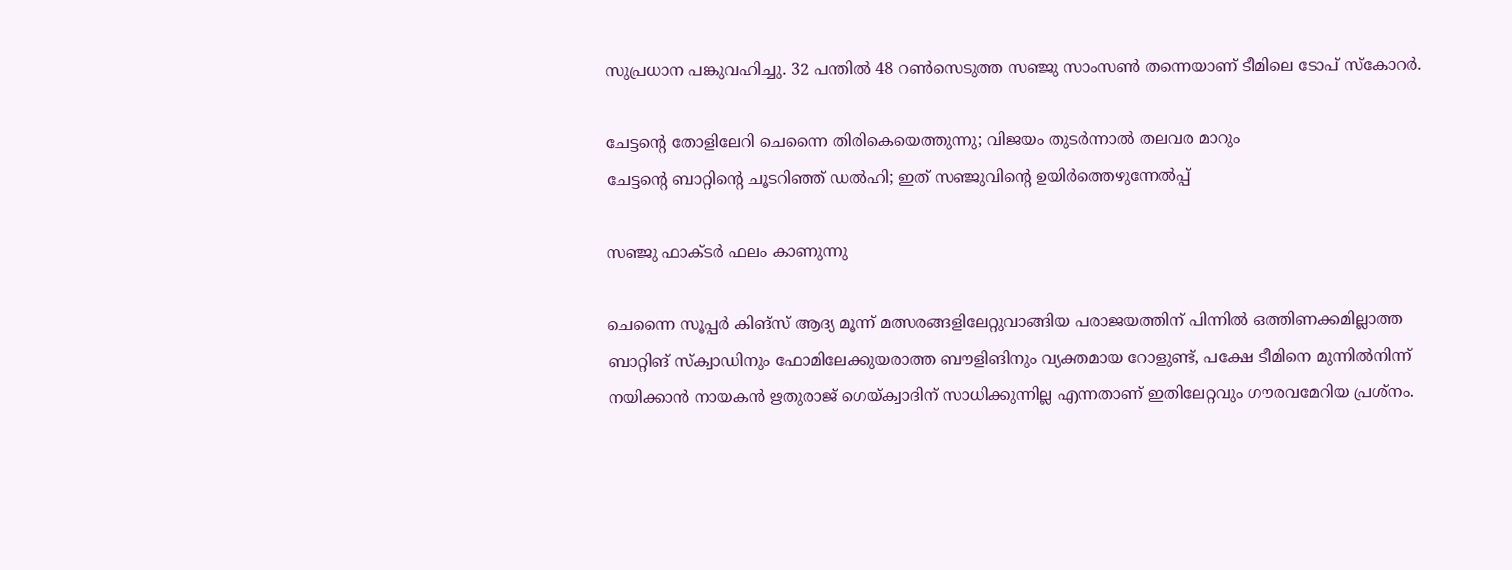സുപ്രധാന പങ്കുവഹിച്ചു. 32 പന്തില്‍ 48 റണ്‍സെടുത്ത സഞ്ജു സാംസണ്‍ തന്നെയാണ് ടീമിലെ ടോപ് സ്‌കോറര്‍.

ചേട്ടന്റെ തോളിലേറി ചെന്നൈ തിരികെയെത്തുന്നു; വിജയം തുടര്‍ന്നാല്‍ തലവര മാറും
ചേട്ടന്റെ ബാറ്റിന്റെ ചൂടറിഞ്ഞ് ഡല്‍ഹി; ഇത് സഞ്ജുവിന്റെ ഉയിര്‍ത്തെഴുന്നേല്‍പ്പ്

സഞ്ജു ഫാക്ടര്‍ ഫലം കാണുന്നു

ചെന്നൈ സൂപ്പര്‍ കിങ്‌സ് ആദ്യ മൂന്ന് മത്സരങ്ങളിലേറ്റുവാങ്ങിയ പരാജയത്തിന് പിന്നില്‍ ഒത്തിണക്കമില്ലാത്ത ബാറ്റിങ് സ്‌ക്വാഡിനും ഫോമിലേക്കുയരാത്ത ബൗളിങിനും വ്യക്തമായ റോളുണ്ട്, പക്ഷേ ടീമിനെ മുന്നില്‍നിന്ന് നയിക്കാന്‍ നായകന്‍ ഋതുരാജ് ഗെയ്ക്വാദിന് സാധിക്കുന്നില്ല എന്നതാണ് ഇതിലേറ്റവും ഗൗരവമേറിയ പ്രശ്‌നം.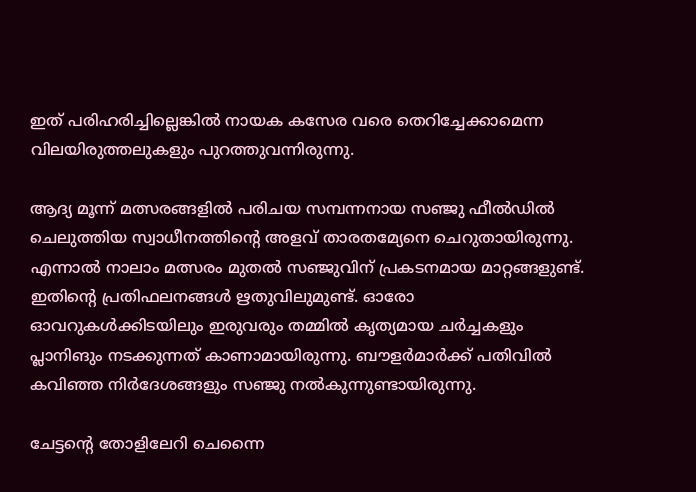ഇത് പരിഹരിച്ചില്ലെങ്കില്‍ നായക കസേര വരെ തെറിച്ചേക്കാമെന്ന വിലയിരുത്തലുകളും പുറത്തുവന്നിരുന്നു.

ആദ്യ മൂന്ന് മത്സരങ്ങളില്‍ പരിചയ സമ്പന്നനായ സഞ്ജു ഫീല്‍ഡില്‍ ചെലുത്തിയ സ്വാധീനത്തിന്റെ അളവ് താരതമ്യേനെ ചെറുതായിരുന്നു. എന്നാല്‍ നാലാം മത്സരം മുതല്‍ സഞ്ജുവിന് പ്രകടനമായ മാറ്റങ്ങളുണ്ട്. ഇതിന്റെ പ്രതിഫലനങ്ങള്‍ ഋതുവിലുമുണ്ട്. ഓരോ ഓവറുകള്‍ക്കിടയിലും ഇരുവരും തമ്മില്‍ കൃത്യമായ ചര്‍ച്ചകളും പ്ലാനിങും നടക്കുന്നത് കാണാമായിരുന്നു. ബൗളര്‍മാര്‍ക്ക് പതിവില്‍ കവിഞ്ഞ നിര്‍ദേശങ്ങളും സഞ്ജു നല്‍കുന്നുണ്ടായിരുന്നു.

ചേട്ടന്റെ തോളിലേറി ചെന്നൈ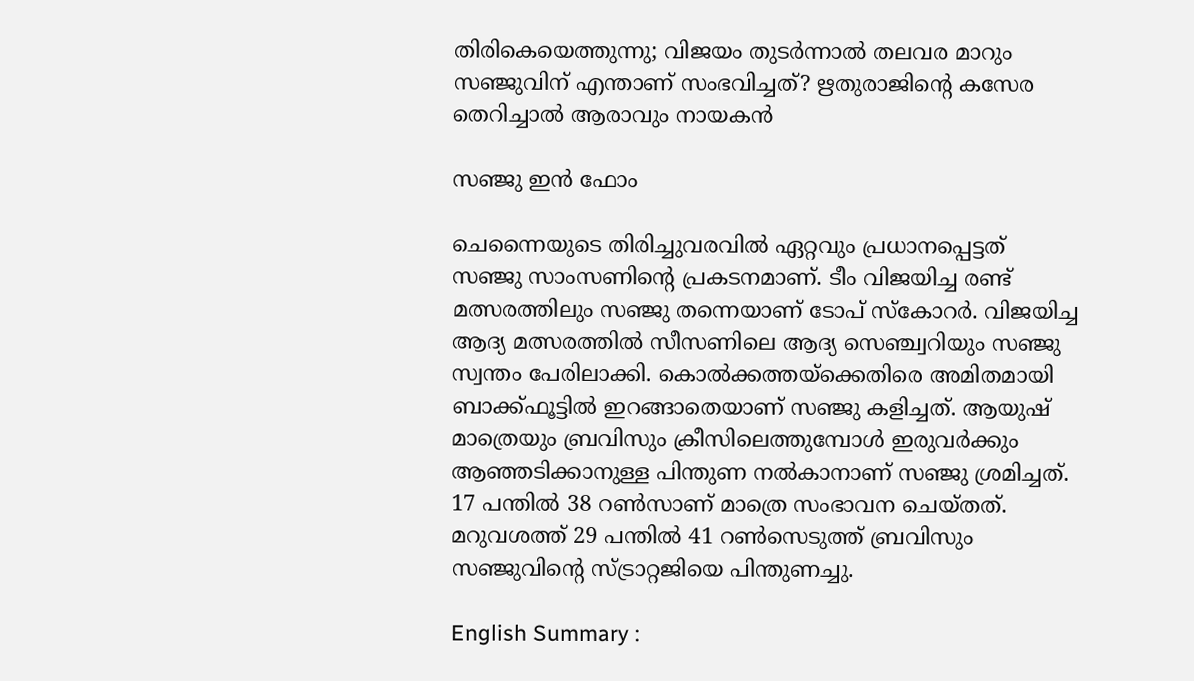തിരികെയെത്തുന്നു; വിജയം തുടര്‍ന്നാല്‍ തലവര മാറും
സഞ്ജുവിന് എന്താണ് സംഭവിച്ചത്? ഋതുരാജിന്റെ കസേര തെറിച്ചാല്‍ ആരാവും നായകന്‍

സഞ്ജു ഇന്‍ ഫോം

ചെന്നൈയുടെ തിരിച്ചുവരവില്‍ ഏറ്റവും പ്രധാനപ്പെട്ടത് സഞ്ജു സാംസണിന്റെ പ്രകടനമാണ്. ടീം വിജയിച്ച രണ്ട് മത്സരത്തിലും സഞ്ജു തന്നെയാണ് ടോപ് സ്‌കോറര്‍. വിജയിച്ച ആദ്യ മത്സരത്തില്‍ സീസണിലെ ആദ്യ സെഞ്ച്വറിയും സഞ്ജു സ്വന്തം പേരിലാക്കി. കൊല്‍ക്കത്തയ്‌ക്കെതിരെ അമിതമായി ബാക്ക്ഫൂട്ടില്‍ ഇറങ്ങാതെയാണ് സഞ്ജു കളിച്ചത്. ആയുഷ് മാത്രെയും ബ്രവിസും ക്രീസിലെത്തുമ്പോള്‍ ഇരുവര്‍ക്കും ആഞ്ഞടിക്കാനുള്ള പിന്തുണ നല്‍കാനാണ് സഞ്ജു ശ്രമിച്ചത്. 17 പന്തില്‍ 38 റണ്‍സാണ് മാത്രെ സംഭാവന ചെയ്തത്. മറുവശത്ത് 29 പന്തില്‍ 41 റണ്‍സെടുത്ത് ബ്രവിസും സഞ്ജുവിന്റെ സ്ട്രാറ്റജിയെ പിന്തുണച്ചു.

English Summary :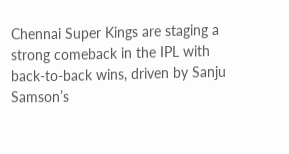Chennai Super Kings are staging a strong comeback in the IPL with back-to-back wins, driven by Sanju Samson’s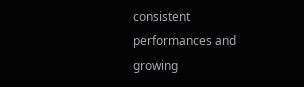consistent performances and growing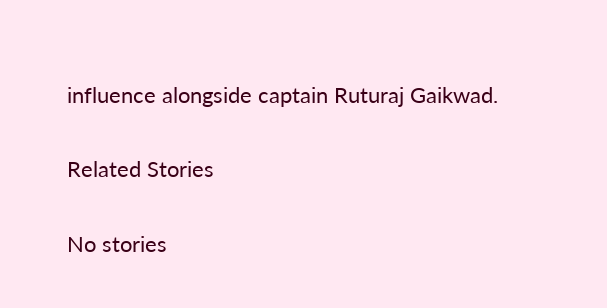influence alongside captain Ruturaj Gaikwad.

Related Stories

No stories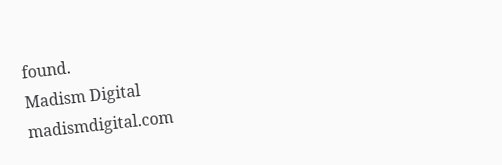found.
Madism Digital
madismdigital.com